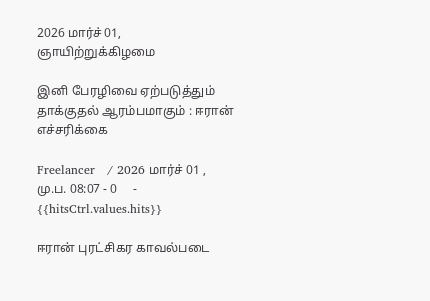2026 மார்ச் 01, ஞாயிற்றுக்கிழமை

இனி பேரழிவை ஏற்படுத்தும் தாக்குதல் ஆரம்பமாகும் : ஈரான் எச்சரிக்கை

Freelancer   / 2026 மார்ச் 01 , மு.ப. 08:07 - 0     - {{hitsCtrl.values.hits}}

ஈரான் புரட்சிகர காவல்படை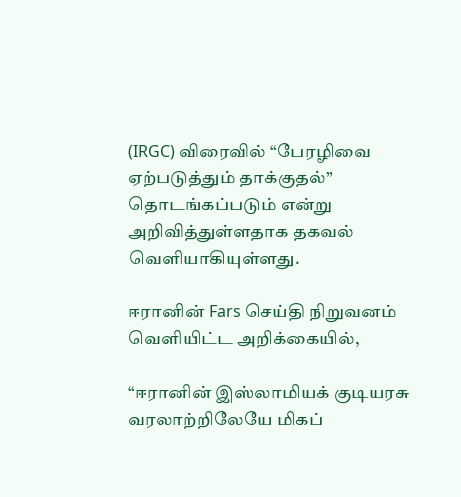(IRGC) விரைவில் “பேரழிவை ஏற்படுத்தும் தாக்குதல்” தொடங்கப்படும் என்று அறிவித்துள்ளதாக தகவல் வெளியாகியுள்ளது.

ஈரானின் Fars செய்தி நிறுவனம் வெளியிட்ட அறிக்கையில்,

“ஈரானின் இஸ்லாமியக் குடியரசு வரலாற்றிலேயே மிகப்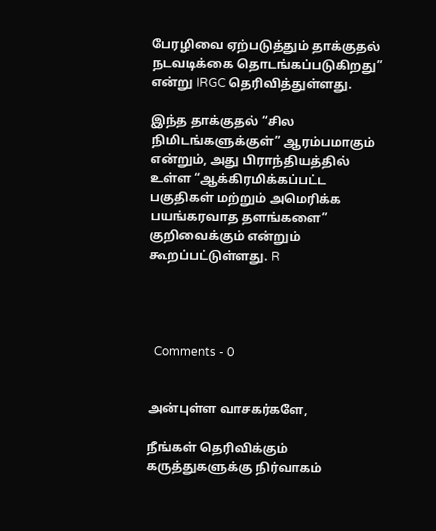பேரழிவை ஏற்படுத்தும் தாக்குதல் நடவடிக்கை தொடங்கப்படுகிறது” என்று IRGC தெரிவித்துள்ளது.

இந்த தாக்குதல் “சில நிமிடங்களுக்குள்” ஆரம்பமாகும் என்றும், அது பிராந்தியத்தில் உள்ள “ஆக்கிரமிக்கப்பட்ட பகுதிகள் மற்றும் அமெரிக்க பயங்கரவாத தளங்களை” குறிவைக்கும் என்றும் கூறப்பட்டுள்ளது. R




  Comments - 0


அன்புள்ள வாசகர்களே,

நீங்கள் தெரிவிக்கும் கருத்துகளுக்கு நிர்வாகம்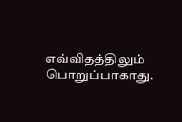எவ்விதத்திலும் பொறுப்பாகாது.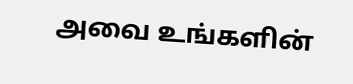அவை உங்களின்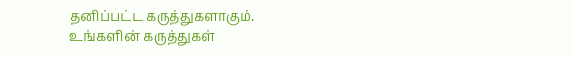தனிப்பட்ட கருத்துகளாகும். உங்களின் கருத்துகள்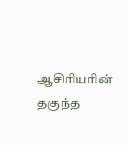ஆசிரியரின் தகுந்த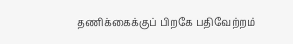தணிக்கைக்குப் பிறகே பதிவேற்றம்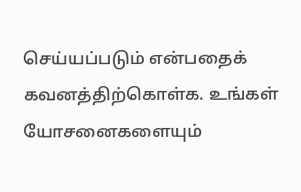செய்யப்படும் என்பதைக் கவனத்திற்கொள்க. உங்கள் யோசனைகளையும்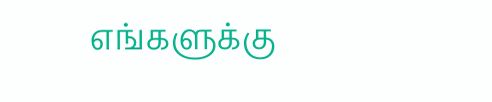எங்களுக்கு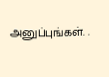அனுப்புங்கள். .